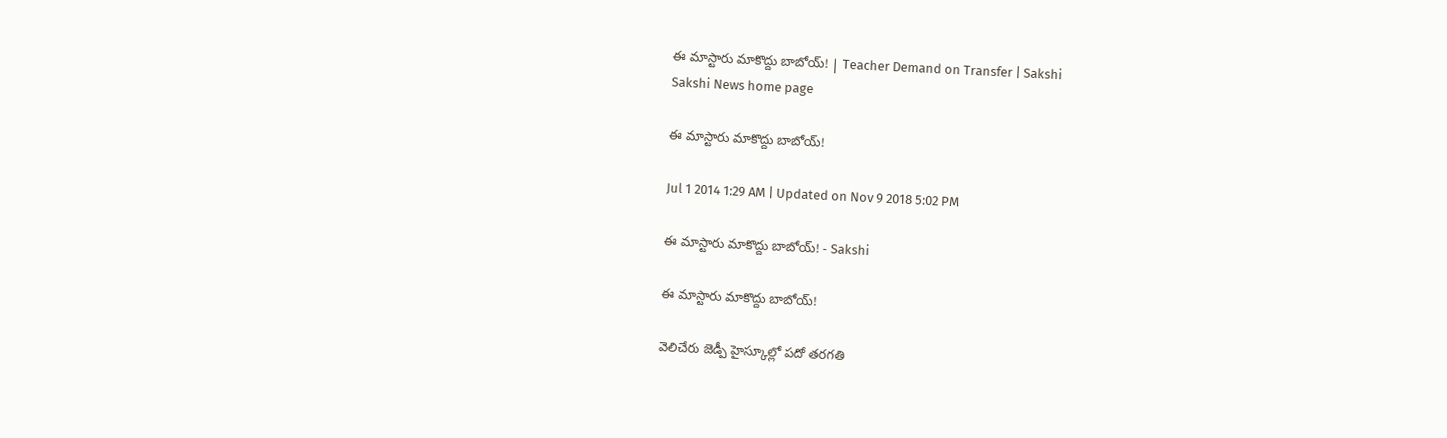ఈ మాస్టారు మాకొద్దు బాబోయ్! | Teacher Demand on Transfer | Sakshi
Sakshi News home page

ఈ మాస్టారు మాకొద్దు బాబోయ్!

Jul 1 2014 1:29 AM | Updated on Nov 9 2018 5:02 PM

ఈ మాస్టారు మాకొద్దు బాబోయ్! - Sakshi

ఈ మాస్టారు మాకొద్దు బాబోయ్!

వెలిచేరు జెడ్పీ హైస్కూల్లో పదో తరగతి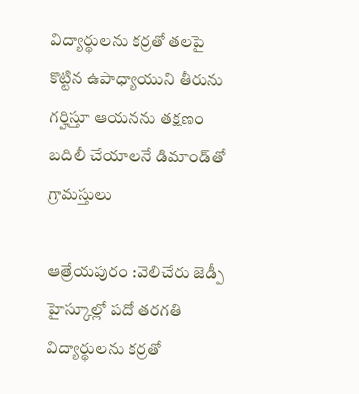విద్యార్థులను కర్రతో తలపై కొట్టిన ఉపాధ్యాయుని తీరును గర్హిస్తూ ఆయనను తక్షణం బదిలీ చేయాలనే డిమాండ్‌తో గ్రామస్తులు

ఆత్రేయపురం :వెలిచేరు జెడ్పీ హైస్కూల్లో పదో తరగతి విద్యార్థులను కర్రతో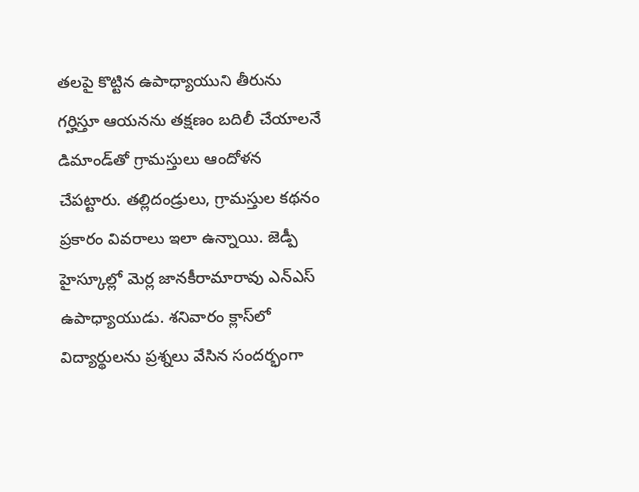తలపై కొట్టిన ఉపాధ్యాయుని తీరును గర్హిస్తూ ఆయనను తక్షణం బదిలీ చేయాలనే డిమాండ్‌తో గ్రామస్తులు ఆందోళన చేపట్టారు. తల్లిదండ్రులు, గ్రామస్తుల కథనం ప్రకారం వివరాలు ఇలా ఉన్నాయి. జెడ్పీ హైస్కూల్లో మెర్ల జానకీరామారావు ఎన్‌ఎస్ ఉపాధ్యాయుడు. శనివారం క్లాస్‌లో విద్యార్థులను ప్రశ్నలు వేసిన సందర్భంగా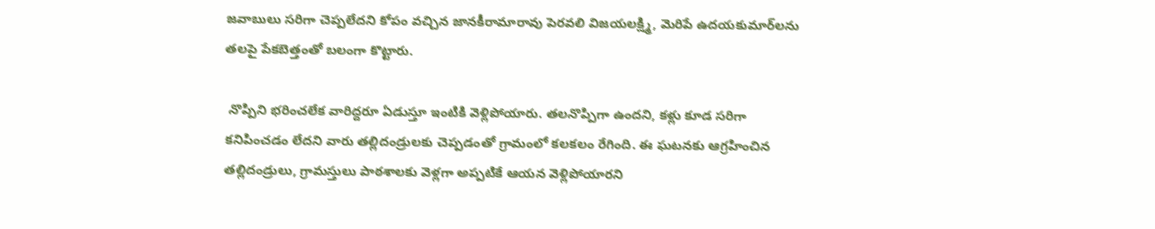జవాబులు సరిగా చెప్పలేదని కోపం వచ్చిన జానకీరామారావు పెరవలి విజయలక్ష్మి, మెరిపే ఉదయకుమార్‌లను తలపై పేకబెత్తంతో బలంగా కొట్టారు.

 నొప్పిని భరించలేక వారిద్దరూ ఏడుస్తూ ఇంటికి వెళ్లిపోయారు. తలనొప్పిగా ఉందని, కళ్లు కూడ సరిగా కనిపించడం లేదని వారు తల్లిదండ్రులకు చెప్పడంతో గ్రామంలో కలకలం రేగింది. ఈ ఘటనకు ఆగ్రహించిన తల్లిదండ్రులు, గ్రామస్తులు పాఠశాలకు వెళ్లగా అప్పటికే ఆయన వెళ్లిపోయారని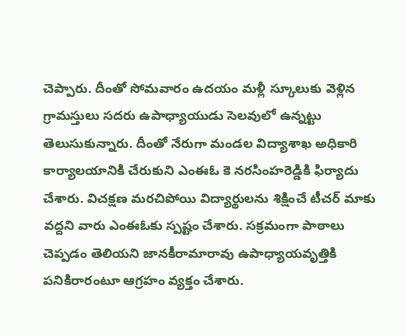చెప్పారు. దీంతో సోమవారం ఉదయం మళ్లీ స్కూలుకు వెళ్లిన గ్రామస్తులు సదరు ఉపాధ్యాయుడు సెలవులో ఉన్నట్టు తెలుసుకున్నారు. దీంతో నేరుగా మండల విద్యాశాఖ అధికారి కార్యాలయానికి చేరుకుని ఎంఈఓ కె నరసింహరెడ్డికి ఫిర్యాదు చేశారు. విచక్షణ మరచిపోయి విద్యార్థులను శిక్షించే టీచర్ మాకు వద్దని వారు ఎంఈఓకు స్పష్టం చేశారు. సక్రమంగా పాఠాలు చెప్పడం తెలియని జానకీరామారావు ఉపాధ్యాయవృత్తికి పనికిరారంటూ ఆగ్రహం వ్యక్తం చేశారు.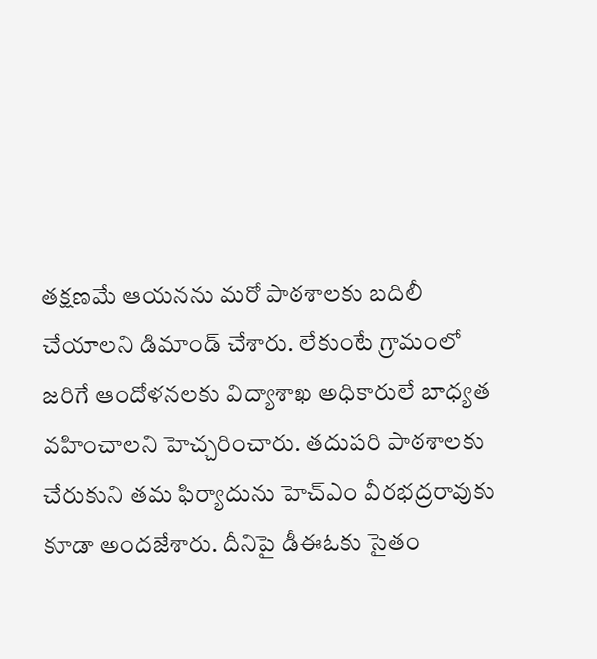తక్షణమే ఆయనను మరో పాఠశాలకు బదిలీ చేయాలని డిమాండ్ చేశారు. లేకుంటే గ్రామంలో జరిగే ఆందోళనలకు విద్యాశాఖ అధికారులే బాధ్యత వహించాలని హెచ్చరించారు. తదుపరి పాఠశాలకు చేరుకుని తమ ఫిర్యాదును హెచ్‌ఎం వీరభద్రరావుకు కూడా అందజేశారు. దీనిపై డీఈఓకు సైతం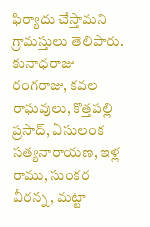ఫిర్యాదు చేస్తామని గ్రామస్తులు తెలిపారు. కునాధరాజు రంగరాజు, కవల రాఘవులు, కొత్తపల్లి ప్రసాద్, ఏసులంక సత్యనారాయణ, ఇళ్ల రాము, సుంకర వీరన్న, మట్టా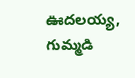ఊదలయ్య, గుమ్మడి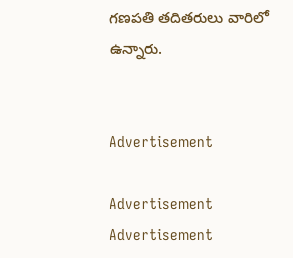గణపతి తదితరులు వారిలో ఉన్నారు.


Advertisement

Advertisement
Advertisement